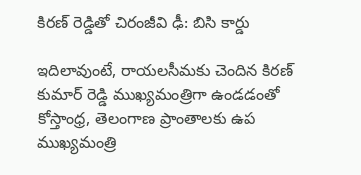కిరణ్ రెడ్డితో చిరంజీవి ఢీ: బిసి కార్డు

ఇదిలావుంటే, రాయలసీమకు చెందిన కిరణ్ కుమార్ రెడ్డి ముఖ్యమంత్రిగా ఉండడంతో కోస్తాంధ్ర, తెలంగాణ ప్రాంతాలకు ఉప ముఖ్యమంత్రి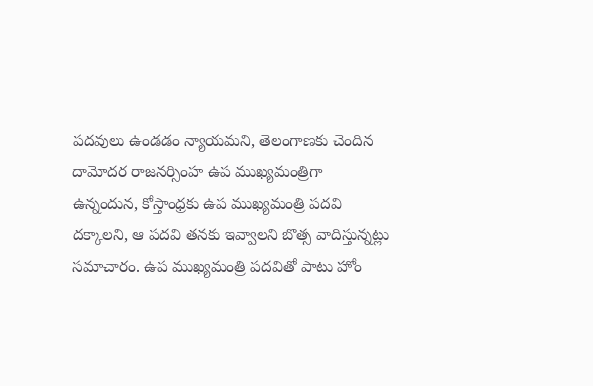పదవులు ఉండడం న్యాయమని, తెలంగాణకు చెందిన దామోదర రాజనర్సింహ ఉప ముఖ్యమంత్రిగా ఉన్నందున, కోస్తాంధ్రకు ఉప ముఖ్యమంత్రి పదవి దక్కాలని, ఆ పదవి తనకు ఇవ్వాలని బొత్స వాదిస్తున్నట్లు సమాచారం. ఉప ముఖ్యమంత్రి పదవితో పాటు హోం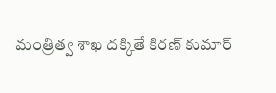మంత్రిత్వ శాఖ దక్కితే కిరణ్ కుమార్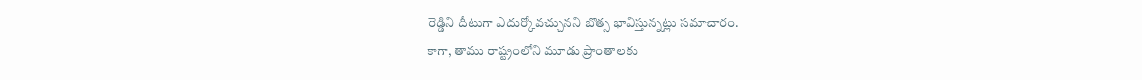రెడ్డిని దీటుగా ఎదుర్కోవచ్చునని బొత్స భావిస్తున్నట్లు సమాచారం.
కాగా, తాము రాష్ట్రంలోని మూడు ప్రాంతాలకు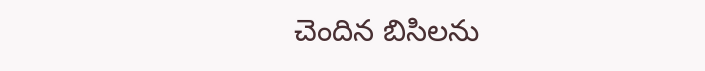చెందిన బిసిలను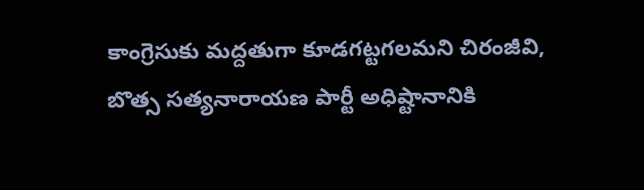కాంగ్రెసుకు మద్దతుగా కూడగట్టగలమని చిరంజీవి, బొత్స సత్యనారాయణ పార్టీ అధిష్టానానికి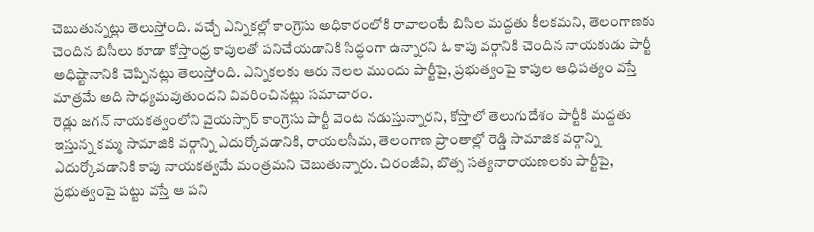చెబుతున్నట్లు తెలుస్తోంది. వచ్చే ఎన్నికల్లో కాంగ్రెసు అధికారంలోకి రావాలంటే బిసిల మద్దతు కీలకమని, తెలంగాణకు చెందిన బిసీలు కూడా కోస్తాంధ్ర కాపులతో పనిచేయడానికి సిద్ధంగా ఉన్నారని ఓ కాపు వర్గానికి చెందిన నాయకుడు పార్టీ అధిష్టానానికి చెప్పినట్లు తెలుస్తోంది. ఎన్నికలకు ఆరు నెలల ముందు పార్టీపై, ప్రభుత్వంపై కాపుల ఆధిపత్యం వస్తే మాత్రమే అది సాధ్యమవుతుందని వివరించినట్లు సమాచారం.
రెడ్లు జగన్ నాయకత్వంలోని వైయస్సార్ కాంగ్రెసు పార్టీ వెంట నడుస్తున్నారని, కోస్తాలో తెలుగుదేశం పార్టీకి మద్దతు ఇస్తున్న కమ్మ సామాజికి వర్గాన్ని ఎదుర్కోవడానికి, రాయలసీమ, తెలంగాణ ప్రాంతాల్లో రెడ్డి సామాజిక వర్గాన్ని ఎదుర్కోవడానికి కాపు నాయకత్వమే మంత్రమని చెబుతున్నారు. చిరంజీవి, బొత్స సత్యనారాయణలకు పార్టీపై, ప్రభుత్వంపై పట్టు వస్తే ఆ పని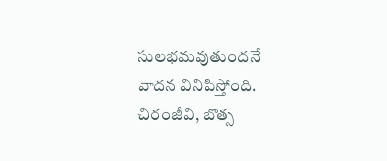సులభమవుతుందనే వాదన వినిపిస్తోంది. చిరంజీవి, బొత్స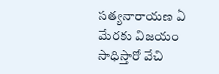సత్యనారాయణ ఏ మేరకు విజయం సాధిస్తారో వేచి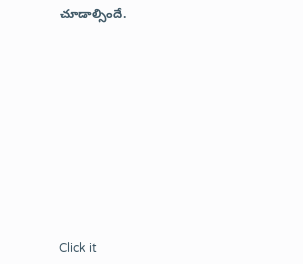చూడాల్సిందే.












Click it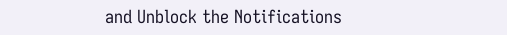and Unblock the Notifications